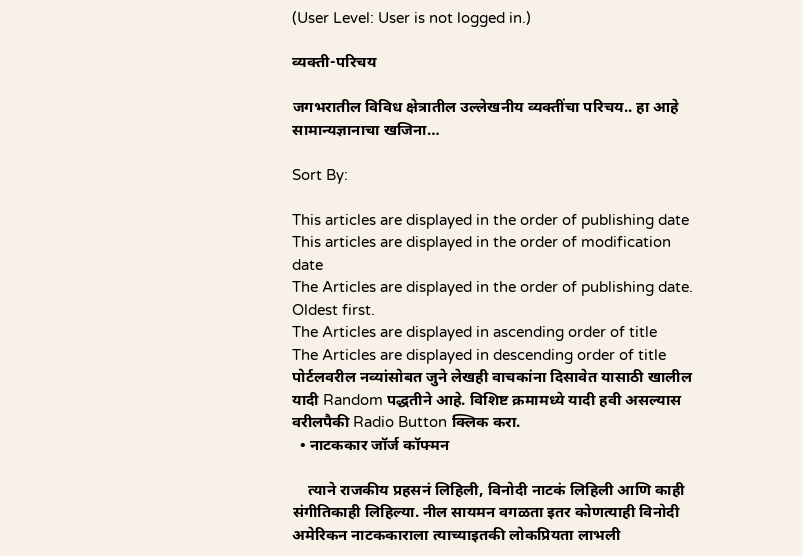(User Level: User is not logged in.)

व्यक्ती-परिचय

जगभरातील विविध क्षेत्रातील उल्लेखनीय व्यक्तींचा परिचय.. हा आहे सामान्यज्ञानाचा खजिना…

Sort By:

This articles are displayed in the order of publishing date
This articles are displayed in the order of modification date
The Articles are displayed in the order of publishing date. Oldest first.
The Articles are displayed in ascending order of title
The Articles are displayed in descending order of title
पोर्टलवरील नव्यांसोबत जुने लेखही वाचकांना दिसावेत यासाठी खालील यादी Random पद्धतीने आहे. विशिष्ट क्रमामध्ये यादी हवी असल्यास वरीलपैकी Radio Button क्लिक करा.
  • नाटककार जॉर्ज कॉफ्मन

    त्याने राजकीय प्रहसनं लिहिली, विनोदी नाटकं लिहिली आणि काही संगीतिकाही लिहिल्या. नील सायमन वगळता इतर कोणत्याही विनोदी अमेरिकन नाटककाराला त्याच्याइतकी लोकप्रियता लाभली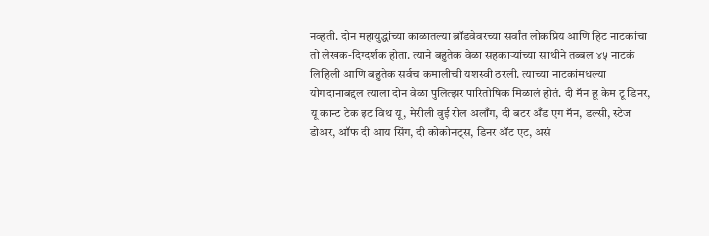नव्हती. दोन महायुद्धांच्या काळातल्या ब्रॉडवेवरच्या सर्वांत लोकप्रिय आणि हिट नाटकांचा तो लेखक-दिग्दर्शक होता. त्याने बहुतेक वेळा सहकाऱ्यांच्या साथीने तब्बल ४५ नाटकं लिहिली आणि बहुतेक सर्वच कमालीची यशस्वी ठरली. त्याच्या नाटकांमधल्या योगदानाबद्दल त्याला दोन वेळा पुलित्झर पारितोषिक मिळालं होतं. दी मॅन हू केम टू डिनर, यू कान्ट टेक इट विथ यू, मेरीली वुई रोल अलाँग, दी बटर अँड एग मॅन, डल्सी, स्टेज डोअर, ऑफ दी आय सिंग, दी कोकोनट्स, डिनर ॲ‍ट एट, असं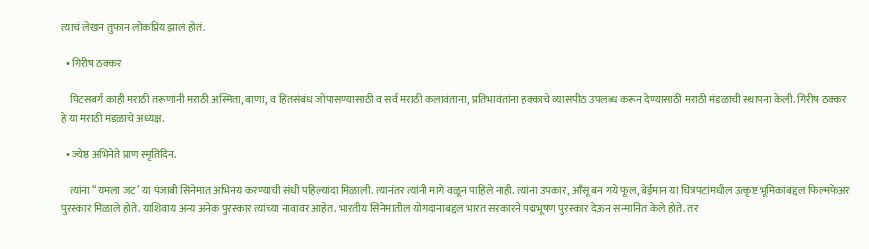त्याचं लेखन तुफान लोकप्रिय झालं होतं.

  • गिरीष ठक्कर

    पिटसबर्ग काही मराठी तरूणांनी मराठी अस्मिता, बाणा, व हितसंबंध जोपासण्यासाठी व सर्व मराठी कलावंताना, प्रतिभावंतांना हक्काचे व्यासपीठ उपलब्ध करून देण्यासाठी मराठी मंडळाची स्थापना केली. गिरीष ठक्कर हे या मराठी मंडळाचे अध्यक्ष.

  • ज्येष्ठ अभिनेते प्राण स्मृतिदिन.

    त्यांना “यमला जट’ या पंजाबी सिनेमात अभिनय करण्याची संधी पहिल्यांदा मिळाली. त्यानंतर त्यांनी मागे वळून पाहिले नाही. त्यांना उपकार, आँसू बन गये फूल, बेईमान या चित्रपटांमधील उत्कृष्ट भूमिकांबद्दल फिल्मफेअर पुरस्कार मिळाले होते. याशिवाय अन्य अनेक पुरस्कार त्यांच्या नावावर आहेत. भारतीय सिनेमातील योगदानाबद्दल भारत सरकारने पद्मभूषण पुरस्कार देऊन सन्मानित केले होते. तर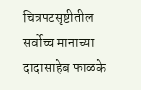चित्रपटसृष्टीतील सर्वोच्च मानाच्या दादासाहेब फाळके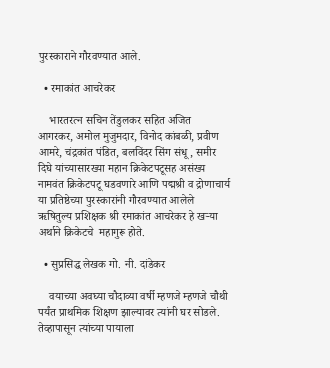पुरस्काराने गौरवण्यात आले.

  • रमाकांत आचरेकर

    भारतरत्न सचिन तेंडुलकर सहित अजित आगरकर, अमोल मुजुमदार, विनोद कांबळी, प्रवीण आमरे, चंद्रकांत पंडित, बलविंदर सिंग संधू, समीर दिघे यांच्यासारख्या महान क्रिकेटपटूसह असंख्य नामवंत क्रिकेटपटू घडवणारे आणि पद्मश्री व द्रोणाचार्य या प्रतिष्ठेच्या पुरस्कारांनी गौरवण्यात आलेले ऋषितुल्य प्रशिक्षक श्री रमाकांत आचरेकर हे खर्‍या अर्थाने क्रिकेटचे  महागुरू होते.

  • सुप्रसिद्ध लेखक गो. नी. दांडेकर

    वयाच्या अवघ्या चौदाव्या वर्षी म्हणजे म्हणजे चौथी पर्यंत प्राथमिक शिक्षण झाल्यावर त्यांनी घर सोडले. तेव्हापासून त्यांच्या पायाला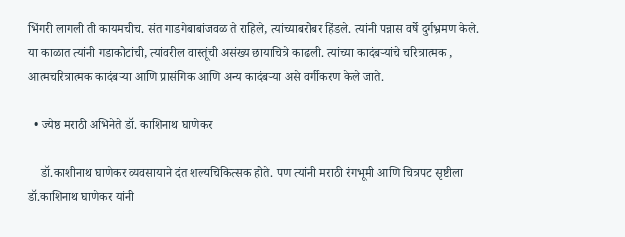भिंगरी लागली ती कायमचीच. संत गाडगेबाबांजवळ ते राहिले, त्यांच्याबरोबर हिंडले. त्यांनी पन्नास वर्षे दुर्गभ्रमण केले. या काळात त्यांनी गडाकोटांची, त्यांवरील वास्तूंची असंख्य छायाचित्रे काढली. त्यांच्या कादंबऱ्यांचे चरित्रात्मक , आत्मचरित्रात्मक कादंबऱ्या आणि प्रासंगिक आणि अन्य कादंबऱ्या असे वर्गीकरण केले जाते.

  • ज्येष्ठ मराठी अभिनेते डॉ. काशिनाथ घाणेकर

    डॉ.काशीनाथ घाणेकर व्यवसायाने दंत शल्यचिकित्सक होते. पण त्यांनी मराठी रंगभूमी आणि चित्रपट सृष्टीला डॉ.काशिनाथ घाणेकर यांनी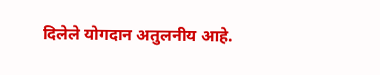दिलेले योगदान अतुलनीय आहे.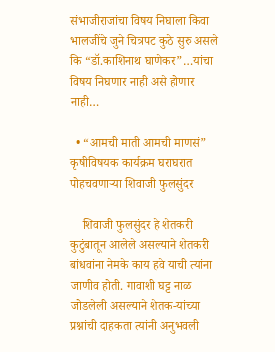संभाजीराजांचा विषय निघाला किवा भालजींचे जुने चित्रपट कुठे सुरु असले कि “डॉ.काशिनाथ घाणेकर”…यांचा विषय निघणार नाही असे होणार नाही…

  • “आमची माती आमची माणसं” कृषीविषयक कार्यक्रम घराघरात पोहचवणाऱ्या शिवाजी फुलसुंदर

    शिवाजी फुलसुंदर हे शेतकरी कुटुंबातून आलेले असल्याने शेतकरी बांधवांना नेमके काय हवे याची त्यांना जाणीव होती. गावाशी घट्ट नाळ जोडलेली असल्याने शेतक-यांच्या प्रश्नांची दाहकता त्यांनी अनुभवली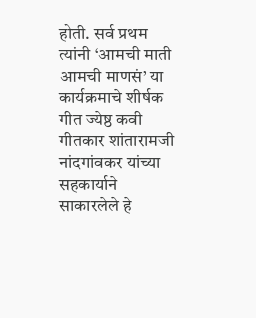होती. सर्व प्रथम त्यांनी ‘आमची माती आमची माणसं’ या कार्यक्रमाचे शीर्षक गीत ज्येष्ठ कवी गीतकार शांतारामजी नांदगांवकर यांच्या सहकार्याने साकारलेले हे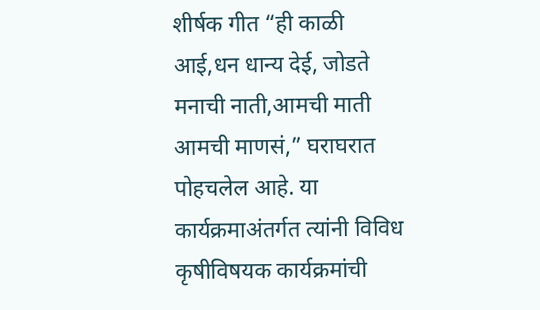शीर्षक गीत “ही काळी आई,धन धान्य देई, जोडते मनाची नाती,आमची माती आमची माणसं,” घराघरात पोहचलेल आहे. या कार्यक्रमाअंतर्गत त्यांनी विविध कृषीविषयक कार्यक्रमांची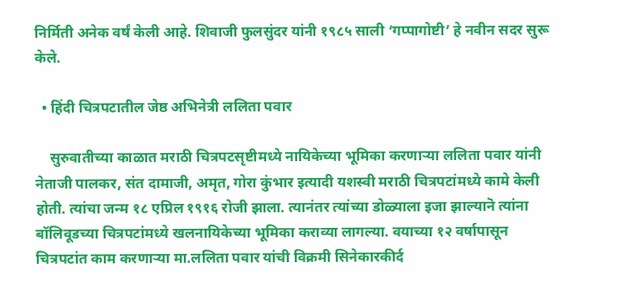निर्मिती अनेक वर्षं केली आहे. शिवाजी फुलसुंदर यांनी १९८५ साली ‘गप्पागोष्टी’ हे नवीन सदर सुरू केले.

  • हिंदी चित्रपटातील जेष्ठ अभिनेत्री ललिता पवार

    सुरुवातीच्या काळात मराठी चित्रपटसृष्टीमध्ये नायिकेच्या भूमिका करणाऱ्या ललिता पवार यांनी नेताजी पालकर, संत दामाजी, अमृत, गोरा कुंभार इत्यादी यशस्वी मराठी चित्रपटांमध्ये कामे केली होती. त्यांचा जन्म १८ एप्रिल १९१६ रोजी झाला. त्यानंतर त्यांच्या डोळ्याला इजा झाल्यानॆ त्यांना बॉलिवूडच्या चित्रपटांमध्ये खलनायिकेच्या भूमिका कराव्या लागल्या. वयाच्या १२ वर्षापासून चित्रपटांत काम करणाऱ्या मा.ललिता पवार यांची विक्रमी सिनेकारकीर्द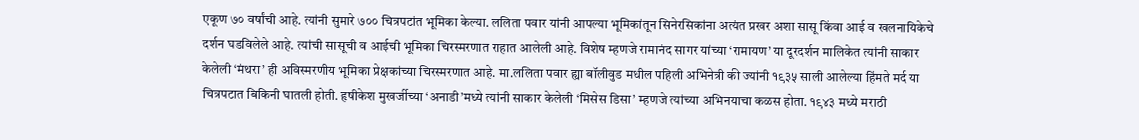एकूण ७० वर्षांची आहे. त्यांनी सुमारे ७०० चित्रपटांत भूमिका केल्या. ललिता पवार यांनी आपल्या भूमिकांतून सिनेरसिकांना अत्यंत प्रखर अशा सासू किंवा आई व खलनायिकेचे दर्शन घडविलेले आहे. त्यांची सासूची व आईची भूमिका चिरस्मरणात राहात आलेली आहे. विशेष म्हणजे रामानंद सागर यांच्या ‘रामायण’ या दूरदर्शन मालिकेत त्यांनी साकार केलेली ‘मंथरा’ ही अविस्मरणीय भूमिका प्रेक्षकांच्या चिरस्मरणात आहे. मा.ललिता पवार ह्या बॉलीवुड मधील पहिली अभिनेत्री की ज्यांनी १९३५ साली आलेल्या हिंमते मर्द या चित्रपटात बिकिनी घातली होती. हृषीकेश मुखर्जीच्या ‘अनाडी’मध्ये त्यांनी साकार केलेली ‘मिसेस डिसा’ म्हणजे त्यांच्या अभिनयाचा कळस होता. १९४३ मध्ये मराठी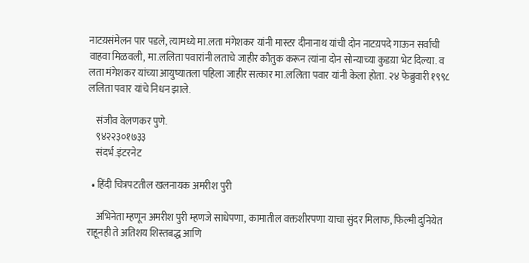नाटय़संमेलन पार पडले, त्यामध्ये मा.लता मंगेशकर यांनी मास्टर दीनानाथ यांची दोन नाटय़पदे गाऊन सर्वाची वाहवा मिळवली, मा.ललिता पवारांनी लताचे जाहीर कौतुक करून त्यांना दोन सोन्याच्या कुडय़ा भेट दिल्या. व लता मंगेशकर यांच्या आयुष्यातला पहिला जाहीर सत्कार मा.ललिता पवार यांनी केला होता. २४ फेब्रुवारी १९९८ ललिता पवार यांचे निधन झाले.

    संजीव वेलणकर पुणे.
    ९४२२३०१७३३
    संदर्भ.इंटरनेट

  • हिंदी चित्रपटतील खलनायक अमरीश पुरी

    अभिनेता म्हणून अमरीश पुरी म्हणजे साधेपणा, कामातील वक्तशीरपणा याचा सुंदर मिलाफ, फिल्मी दुनियेत राहूनही ते अतिशय शिस्तबद्ध आणि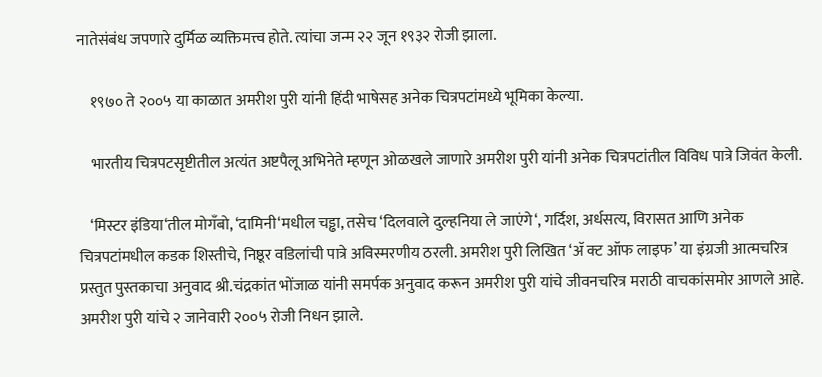नातेसंबंध जपणारे दुर्मिळ व्यक्तिमत्त्व होते. त्यांचा जन्म २२ जून १९३२ रोजी झाला.

    १९७० ते २००५ या काळात अमरीश पुरी यांनी हिंदी भाषेसह अनेक चित्रपटांमध्ये भूमिका केल्या.

    भारतीय चित्रपटसृष्टीतील अत्यंत अष्टपैलू अभिनेते म्हणून ओळखले जाणारे अमरीश पुरी यांनी अनेक चित्रपटांतील विविध पात्रे जिवंत केली.

    ‘मिस्टर इंडिया‘तील मोगँबो, ‘दामिनी‘मधील चड्ढा, तसेच ‘दिलवाले दुल्हनिया ले जाएंगे‘, गर्दिश, अर्धसत्य, विरासत आणि अनेक चित्रपटांमधील कडक शिस्तीचे, निष्ठूर वडिलांची पात्रे अविस्मरणीय ठरली. अमरीश पुरी लिखित ‘ॲ क्ट ऑफ लाइफ’ या इंग्रजी आत्मचरित्र प्रस्तुत पुस्तकाचा अनुवाद श्री.चंद्रकांत भोंजाळ यांनी समर्पक अनुवाद करून अमरीश पुरी यांचे जीवनचरित्र मराठी वाचकांसमोर आणले आहे. अमरीश पुरी यांचे २ जानेवारी २००५ रोजी निधन झाले.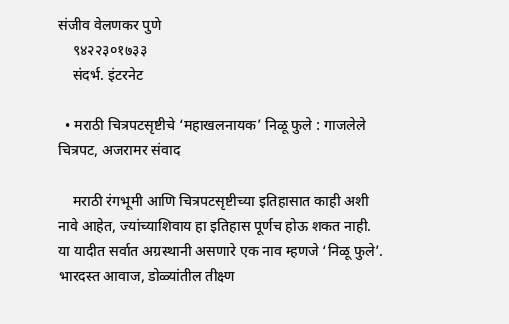संजीव वेलणकर पुणे
    ९४२२३०१७३३
    संदर्भ. इंटरनेट

  • मराठी चित्रपटसृष्टीचे ‘महाखलनायक’ निळू फुले : गाजलेले चित्रपट, अजरामर संवाद

    मराठी रंगभूमी आणि चित्रपटसृष्टीच्या इतिहासात काही अशी नावे आहेत, ज्यांच्याशिवाय हा इतिहास पूर्णच होऊ शकत नाही. या यादीत सर्वात अग्रस्थानी असणारे एक नाव म्हणजे ‘निळू फुले’. भारदस्त आवाज, डोळ्यांतील तीक्ष्ण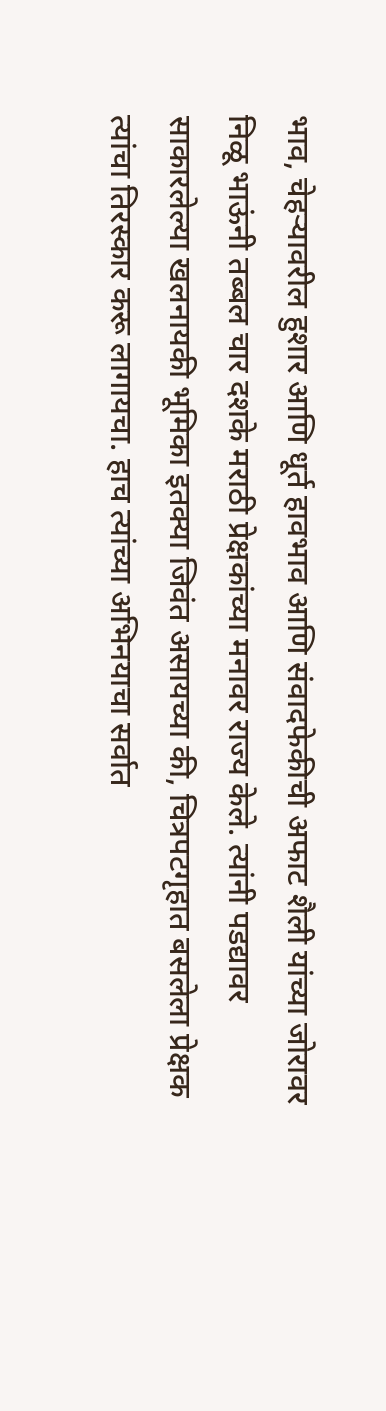भाव, चेहऱ्यावरील हुशार आणि धूर्त हावभाव आणि संवादफेकीची अफाट शैली यांच्या जोरावर निळू भाऊंनी तब्बल चार दशके मराठी प्रेक्षकांच्या मनावर राज्य केले. त्यांनी पडद्यावर साकारलेल्या खलनायकी भूमिका इतक्या जिवंत असायच्या की, चित्रपटगृहात बसलेला प्रेक्षक त्यांचा तिरस्कार करू लागायचा. हाच त्यांच्या अभिनयाचा सर्वात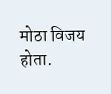मोठा विजय होता.